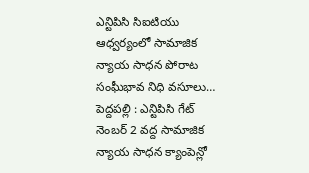ఎన్టిపిసి సిఐటియు ఆధ్వర్యంలో సామాజిక న్యాయ సాధన పోరాట సంఘీభావ నిధి వసూలు…
పెద్దపల్లి : ఎన్టిపిసి గేట్ నెంబర్ 2 వద్ద సామాజిక న్యాయ సాధన క్యాంపెన్లో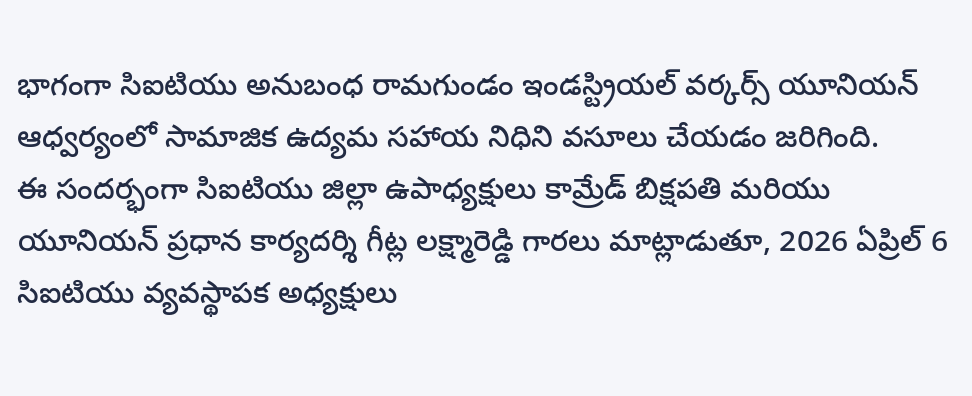భాగంగా సిఐటియు అనుబంధ రామగుండం ఇండస్ట్రియల్ వర్కర్స్ యూనియన్ ఆధ్వర్యంలో సామాజిక ఉద్యమ సహాయ నిధిని వసూలు చేయడం జరిగింది.
ఈ సందర్భంగా సిఐటియు జిల్లా ఉపాధ్యక్షులు కామ్రేడ్ బిక్షపతి మరియు యూనియన్ ప్రధాన కార్యదర్శి గీట్ల లక్ష్మారెడ్డి గారలు మాట్లాడుతూ, 2026 ఏప్రిల్ 6 సిఐటియు వ్యవస్థాపక అధ్యక్షులు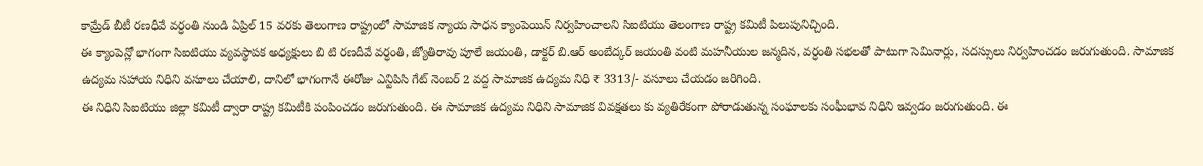కామ్రేడ్ బీటీ రణధీవే వర్ధంతి నుండి ఏప్రిల్ 15 వరకు తెలంగాణ రాష్ట్రంలో సామాజిక న్యాయ సాధన క్యాంపెయిన్ నిర్వహించాలని సిఐటియు తెలంగాణ రాష్ట్ర కమిటీ పిలుపునిచ్చింది.
ఈ క్యాంపెన్లో భాగంగా సిఐటియు వ్యవస్థాపక అధ్యక్షులు బి టి రణదీవే వర్ధంతి, జ్యోతిరావు పూలే జయంతి, డాక్టర్ బి.ఆర్ అంబేద్కర్ జయంతి వంటి మహనీయుల జన్మదిన, వర్ధంతి సభలతో పాటుగా సెమినార్లు, సదస్సులు నిర్వహించడం జరుగుతుంది. సామాజిక ఉద్యమ సహాయ నిధిని వసూలు చేయాలి, దానిలో భాగంగానే ఈరోజు ఎన్టిపిసి గేట్ నెంబర్ 2 వద్ద సామాజిక ఉద్యమ నిధి ₹ 3313/- వసూలు చేయడం జరిగింది.
ఈ నిధిని సిఐటియు జిల్లా కమిటీ ద్వారా రాష్ట్ర కమిటీకి పంపించడం జరుగుతుంది. ఈ సామాజిక ఉద్యమ నిధిని సామాజిక వివక్షతలు కు వ్యతిరేకంగా పోరాడుతున్న సంఘాలకు సంఘీభావ నిధిని ఇవ్వడం జరుగుతుంది. ఈ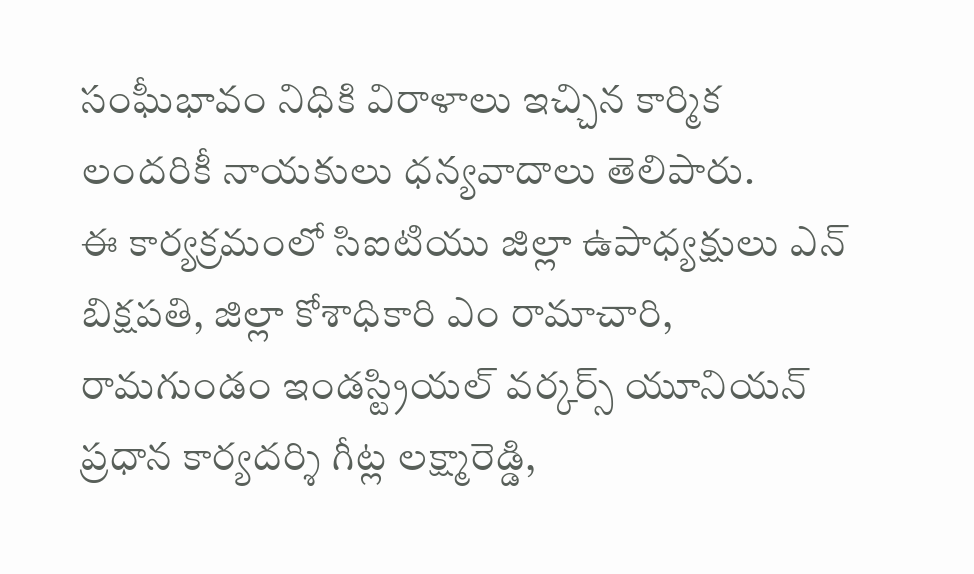సంఘీభావం నిధికి విరాళాలు ఇచ్చిన కార్మిక లందరికీ నాయకులు ధన్యవాదాలు తెలిపారు.
ఈ కార్యక్రమంలో సిఐటియు జిల్లా ఉపాధ్యక్షులు ఎన్ బిక్షపతి, జిల్లా కోశాధికారి ఎం రామాచారి, రామగుండం ఇండస్ట్రియల్ వర్కర్స్ యూనియన్ ప్రధాన కార్యదర్శి గీట్ల లక్ష్మారెడ్డి,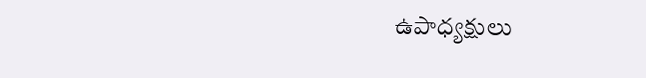ఉపాధ్యక్షులు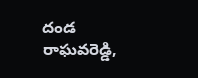దండ రాఘవరెడ్డి,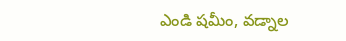ఎండి షమీం, వడ్నాల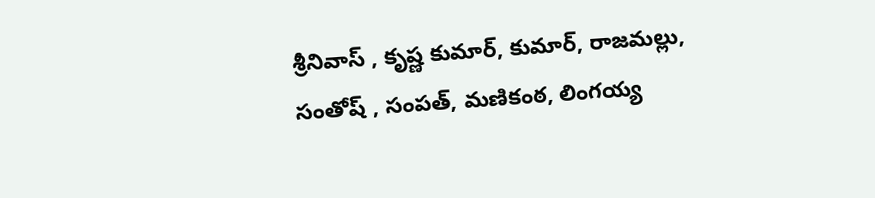శ్రీనివాస్ , కృష్ణ కుమార్, కుమార్, రాజమల్లు, సంతోష్ , సంపత్, మణికంఠ, లింగయ్య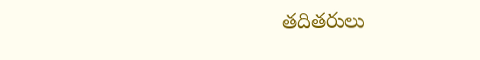తదితరులు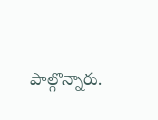పాల్గొన్నారు.